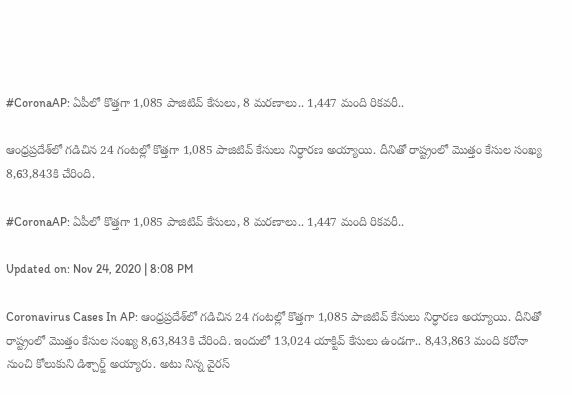#CoronaAP: ఏపీలో కొత్తగా 1,085 పాజిటివ్ కేసులు, 8 మరణాలు.. 1,447 మంది రికవరీ..

ఆంధ్రప్రదేశ్‌లో గడిచిన 24 గంటల్లో కొత్తగా 1,085 పాజిటివ్ కేసులు నిర్ధారణ అయ్యాయి. దీనితో రాష్ట్రంలో మొత్తం కేసుల సంఖ్య 8,63,843కి చేరింది.

#CoronaAP: ఏపీలో కొత్తగా 1,085 పాజిటివ్ కేసులు, 8 మరణాలు.. 1,447 మంది రికవరీ..

Updated on: Nov 24, 2020 | 8:08 PM

Coronavirus Cases In AP: ఆంధ్రప్రదేశ్‌లో గడిచిన 24 గంటల్లో కొత్తగా 1,085 పాజిటివ్ కేసులు నిర్ధారణ అయ్యాయి. దీనితో రాష్ట్రంలో మొత్తం కేసుల సంఖ్య 8,63,843కి చేరింది. ఇందులో 13,024 యాక్టివ్ కేసులు ఉండగా.. 8,43,863 మంది కరోనా నుంచి కోలుకుని డిశ్చార్జ్ అయ్యారు. అటు నిన్న వైరస్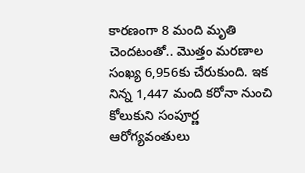కారణంగా 8 మంది మృతి చెందటంతో.. మొత్తం మరణాల సంఖ్య 6,956కు చేరుకుంది. ఇక నిన్న 1,447 మంది కరోనా నుంచి కోలుకుని సంపూర్ణ ఆరోగ్యవంతులు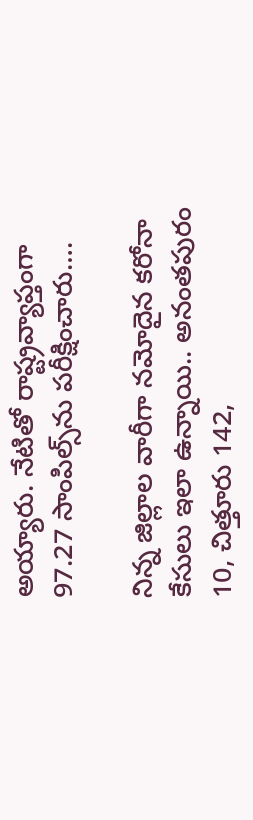అయ్యారు. నేటితో రాష్ట్రవ్యాప్తంగా 97.27 సాంపిల్స్‌ను పరీక్షించారు….

నిన్న జిల్లాల వారీగా నమోదైన కరోనా కేసులు ఇలా ఉన్నాయి.. అనంతపురం 10, చిత్తూరు 142,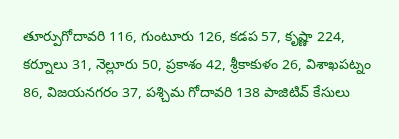తూర్పుగోదావరి 116, గుంటూరు 126, కడప 57, కృష్ణా 224, కర్నూలు 31, నెల్లూరు 50, ప్రకాశం 42, శ్రీకాకుళం 26, విశాఖపట్నం 86, విజయనగరం 37, పశ్చిమ గోదావరి 138 పాజిటివ్ కేసులు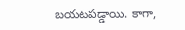బయటపడ్డాయి. కాగా,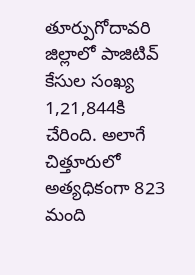తూర్పుగోదావరి జిల్లాలో పాజిటివ్ కేసుల సంఖ్య 1,21,844కి చేరింది. అలాగే చిత్తూరులో అత్యధికంగా 823 మంది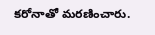కరోనాతో మరణించారు.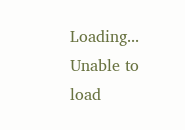Loading...
Unable to load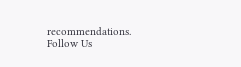recommendations.
Follow Us